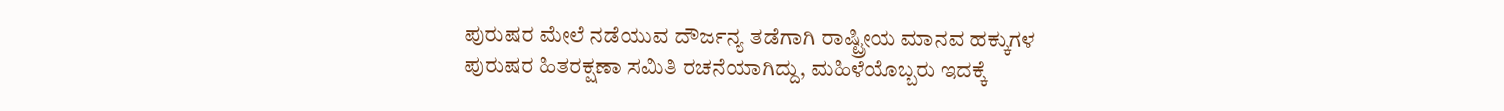ಪುರುಷರ ಮೇಲೆ ನಡೆಯುವ ದೌರ್ಜನ್ಯ ತಡೆಗಾಗಿ ರಾಷ್ಟ್ರೀಯ ಮಾನವ ಹಕ್ಕುಗಳ ಪುರುಷರ ಹಿತರಕ್ಷಣಾ ಸಮಿತಿ ರಚನೆಯಾಗಿದ್ದು, ಮಹಿಳೆಯೊಬ್ಬರು ಇದಕ್ಕೆ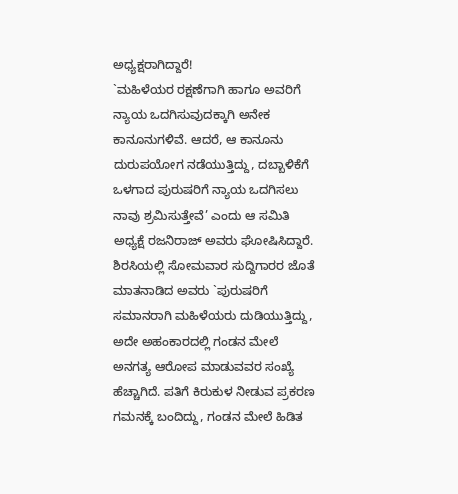ಅಧ್ಯಕ್ಷರಾಗಿದ್ದಾರೆ!
`ಮಹಿಳೆಯರ ರಕ್ಷಣೆಗಾಗಿ ಹಾಗೂ ಅವರಿಗೆ ನ್ಯಾಯ ಒದಗಿಸುವುದಕ್ಕಾಗಿ ಅನೇಕ ಕಾನೂನುಗಳಿವೆ. ಆದರೆ, ಆ ಕಾನೂನು ದುರುಪಯೋಗ ನಡೆಯುತ್ತಿದ್ದು, ದಬ್ಬಾಳಿಕೆಗೆ ಒಳಗಾದ ಪುರುಷರಿಗೆ ನ್ಯಾಯ ಒದಗಿಸಲು ನಾವು ಶ್ರಮಿಸುತ್ತೇವೆ’ ಎಂದು ಆ ಸಮಿತಿ ಅಧ್ಯಕ್ಷೆ ರಜನಿರಾಜ್ ಅವರು ಘೋಷಿಸಿದ್ದಾರೆ. ಶಿರಸಿಯಲ್ಲಿ ಸೋಮವಾರ ಸುದ್ದಿಗಾರರ ಜೊತೆ ಮಾತನಾಡಿದ ಅವರು `ಪುರುಷರಿಗೆ ಸಮಾನರಾಗಿ ಮಹಿಳೆಯರು ದುಡಿಯುತ್ತಿದ್ದು, ಅದೇ ಅಹಂಕಾರದಲ್ಲಿ ಗಂಡನ ಮೇಲೆ ಅನಗತ್ಯ ಆರೋಪ ಮಾಡುವವರ ಸಂಖ್ಯೆ ಹೆಚ್ಚಾಗಿದೆ. ಪತಿಗೆ ಕಿರುಕುಳ ನೀಡುವ ಪ್ರಕರಣ ಗಮನಕ್ಕೆ ಬಂದಿದ್ದು, ಗಂಡನ ಮೇಲೆ ಹಿಡಿತ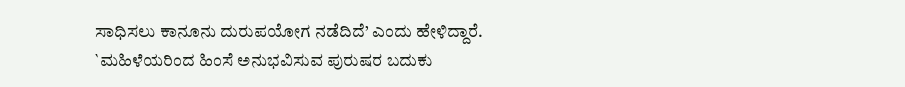ಸಾಧಿಸಲು ಕಾನೂನು ದುರುಪಯೋಗ ನಡೆದಿದೆ’ ಎಂದು ಹೇಳಿದ್ದಾರೆ. `ಮಹಿಳೆಯರಿಂದ ಹಿಂಸೆ ಅನುಭವಿಸುವ ಪುರುಷರ ಬದುಕು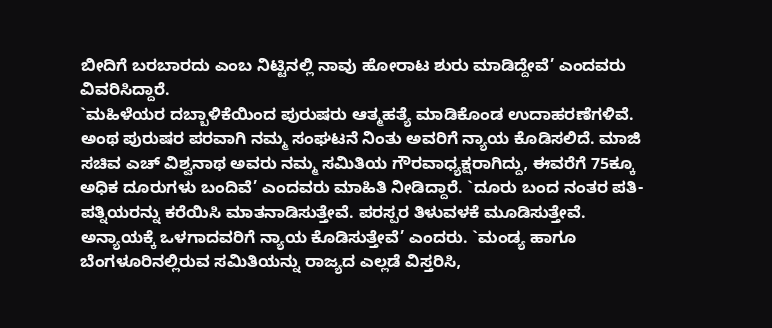ಬೀದಿಗೆ ಬರಬಾರದು ಎಂಬ ನಿಟ್ಟಿನಲ್ಲಿ ನಾವು ಹೋರಾಟ ಶುರು ಮಾಡಿದ್ದೇವೆ’ ಎಂದವರು ವಿವರಿಸಿದ್ದಾರೆ.
`ಮಹಿಳೆಯರ ದಬ್ಬಾಳಿಕೆಯಿಂದ ಪುರುಷರು ಆತ್ಮಹತ್ಯೆ ಮಾಡಿಕೊಂಡ ಉದಾಹರಣೆಗಳಿವೆ. ಅಂಥ ಪುರುಷರ ಪರವಾಗಿ ನಮ್ಮ ಸಂಘಟನೆ ನಿಂತು ಅವರಿಗೆ ನ್ಯಾಯ ಕೊಡಿಸಲಿದೆ. ಮಾಜಿ ಸಚಿವ ಎಚ್ ವಿಶ್ವನಾಥ ಅವರು ನಮ್ಮ ಸಮಿತಿಯ ಗೌರವಾಧ್ಯಕ್ಷರಾಗಿದ್ದು, ಈವರೆಗೆ 75ಕ್ಕೂ ಅಧಿಕ ದೂರುಗಳು ಬಂದಿವೆ’ ಎಂದವರು ಮಾಹಿತಿ ನೀಡಿದ್ದಾರೆ. `ದೂರು ಬಂದ ನಂತರ ಪತಿ-ಪತ್ನಿಯರನ್ನು ಕರೆಯಿಸಿ ಮಾತನಾಡಿಸುತ್ತೇವೆ. ಪರಸ್ಪರ ತಿಳುವಳಕೆ ಮೂಡಿಸುತ್ತೇವೆ. ಅನ್ಯಾಯಕ್ಕೆ ಒಳಗಾದವರಿಗೆ ನ್ಯಾಯ ಕೊಡಿಸುತ್ತೇವೆ’ ಎಂದರು. `ಮಂಡ್ಯ ಹಾಗೂ ಬೆಂಗಳೂರಿನಲ್ಲಿರುವ ಸಮಿತಿಯನ್ನು ರಾಜ್ಯದ ಎಲ್ಲಡೆ ವಿಸ್ತರಿಸಿ,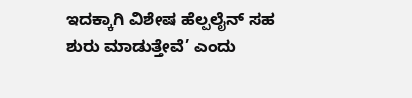ಇದಕ್ಕಾಗಿ ವಿಶೇಷ ಹೆಲ್ಪಲೈನ್ ಸಹ ಶುರು ಮಾಡುತ್ತೇವೆ’ ಎಂದು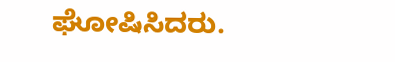ಘೋಷಿಸಿದರು.